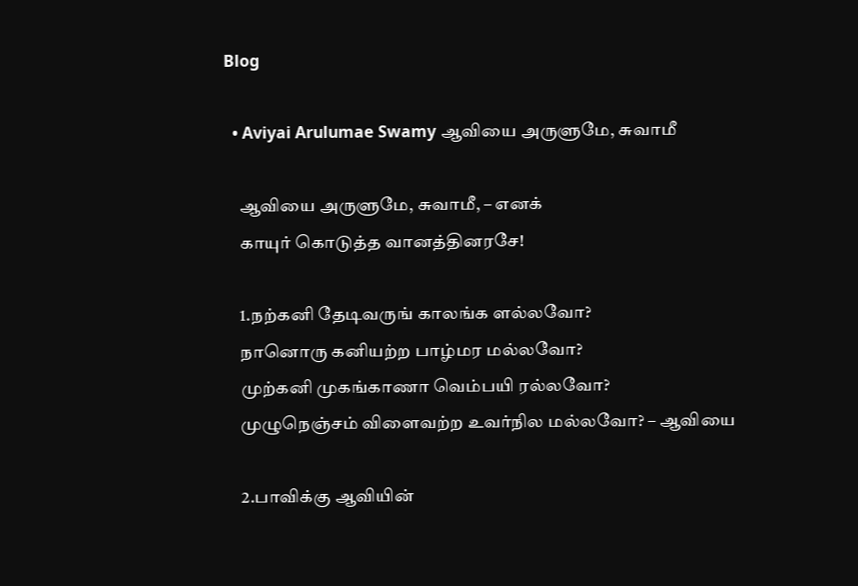Blog

  • Aviyai Arulumae Swamy ஆவியை அருளுமே, சுவாமீ

    ஆவியை அருளுமே, சுவாமீ, – எனக்
    காயுர் கொடுத்த வானத்தினரசே!

    1.நற்கனி தேடிவருங் காலங்க ளல்லவோ?
    நானொரு கனியற்ற பாழ்மர மல்லவோ?
    முற்கனி முகங்காணா வெம்பயி ரல்லவோ?
    முழுநெஞ்சம் விளைவற்ற உவர்நில மல்லவோ? – ஆவியை

    2.பாவிக்கு ஆவியின்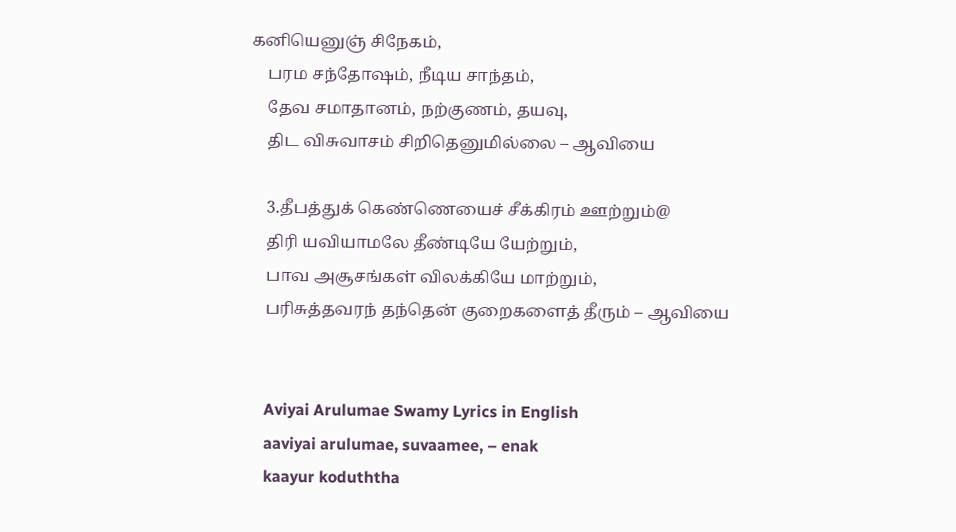கனியெனுஞ் சிநேகம்,
    பரம சந்தோஷம், நீடிய சாந்தம்,
    தேவ சமாதானம், நற்குணம், தயவு,
    திட விசுவாசம் சிறிதெனுமில்லை – ஆவியை

    3.தீபத்துக் கெண்ணெயைச் சீக்கிரம் ஊற்றும்@
    திரி யவியாமலே தீண்டியே யேற்றும்,
    பாவ அசூசங்கள் விலக்கியே மாற்றும்,
    பரிசுத்தவரந் தந்தென் குறைகளைத் தீரும் – ஆவியை


    Aviyai Arulumae Swamy Lyrics in English
    aaviyai arulumae, suvaamee, – enak
    kaayur koduththa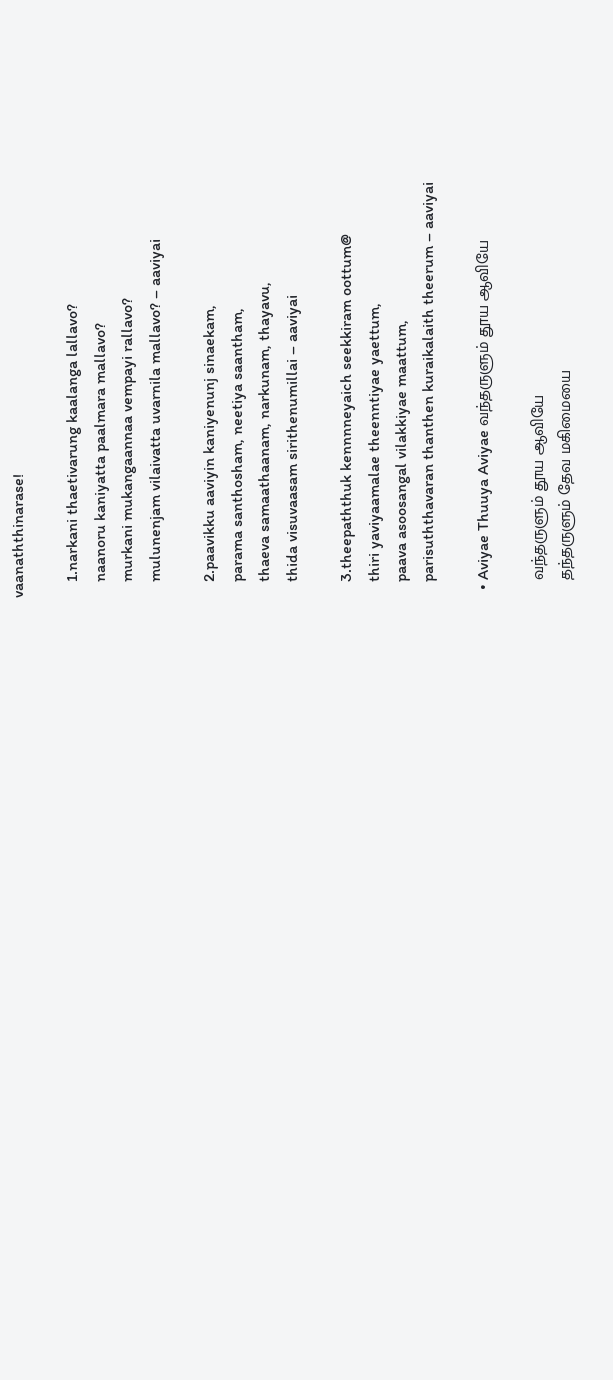vaanaththinarase!

    1.narkani thaetivarung kaalanga lallavo?
    naanoru kaniyatta paalmara mallavo?
    murkani mukangaannaa vempayi rallavo?
    mulunenjam vilaivatta uvarnila mallavo? – aaviyai

    2.paavikku aaviyin kaniyenunj sinaekam,
    parama santhosham, neetiya saantham,
    thaeva samaathaanam, narkunam, thayavu,
    thida visuvaasam sirithenumillai – aaviyai

    3.theepaththuk kennnneyaich seekkiram oottum@
    thiri yaviyaamalae theenntiyae yaettum,
    paava asoosangal vilakkiyae maattum,
    parisuththavaran thanthen kuraikalaith theerum – aaviyai

  • Aviyae Thuuya Aviyae வந்தருளும் தூய ஆவியே

    வந்தருளும் தூய ஆவியே
    தந்தருளும் தேவ மகிமையை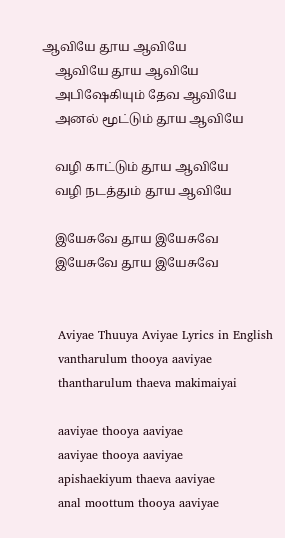ஆவியே தூய ஆவியே
    ஆவியே தூய ஆவியே
    அபிஷேகியும் தேவ ஆவியே
    அனல் மூட்டும் தூய ஆவியே

    வழி காட்டும் தூய ஆவியே
    வழி நடத்தும் தூய ஆவியே

    இயேசுவே தூய இயேசுவே
    இயேசுவே தூய இயேசுவே


    Aviyae Thuuya Aviyae Lyrics in English
    vantharulum thooya aaviyae
    thantharulum thaeva makimaiyai

    aaviyae thooya aaviyae
    aaviyae thooya aaviyae
    apishaekiyum thaeva aaviyae
    anal moottum thooya aaviyae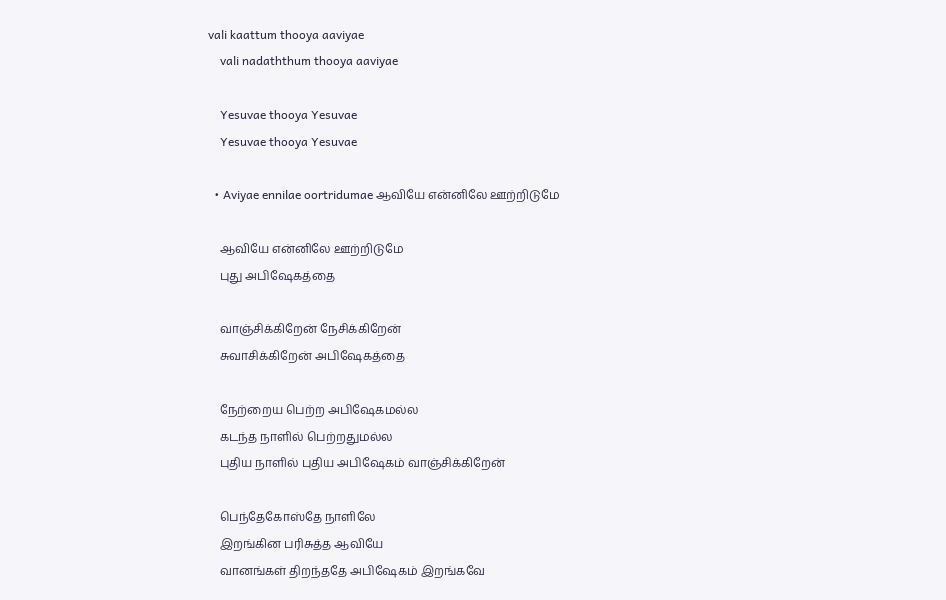vali kaattum thooya aaviyae
    vali nadaththum thooya aaviyae

    Yesuvae thooya Yesuvae
    Yesuvae thooya Yesuvae

  • Aviyae ennilae oortridumae ஆவியே என்னிலே ஊற்றிடுமே

    ஆவியே என்னிலே ஊற்றிடுமே
    புது அபிஷேகத்தை

    வாஞ்சிக்கிறேன் நேசிக்கிறேன்
    சுவாசிக்கிறேன் அபிஷேகத்தை

    நேற்றைய பெற்ற அபிஷேகமல்ல
    கடந்த நாளில் பெற்றதுமல்ல
    புதிய நாளில் புதிய அபிஷேகம் வாஞ்சிக்கிறேன்

    பெந்தேகோஸ்தே நாளிலே
    இறங்கின பரிசுத்த ஆவியே
    வானங்கள் திறந்ததே அபிஷேகம் இறங்கவே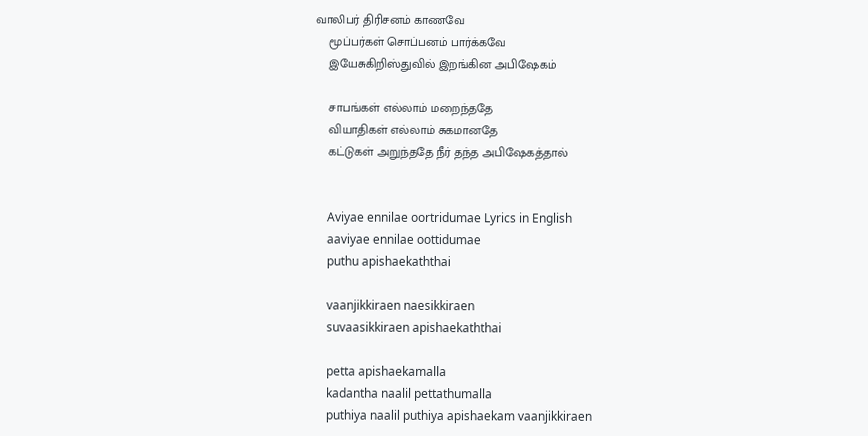வாலிபர் திரிசனம் காணவே
    மூப்பர்கள் சொப்பனம் பார்க்கவே
    இயேசுகிறிஸ்துவில் இறங்கின அபிஷேகம்

    சாபங்கள் எல்லாம் மறைந்ததே
    வியாதிகள் எல்லாம் சுகமானதே
    கட்டுகள் அறுந்ததே நீர் தந்த அபிஷேகத்தால்


    Aviyae ennilae oortridumae Lyrics in English
    aaviyae ennilae oottidumae
    puthu apishaekaththai

    vaanjikkiraen naesikkiraen
    suvaasikkiraen apishaekaththai

    petta apishaekamalla
    kadantha naalil pettathumalla
    puthiya naalil puthiya apishaekam vaanjikkiraen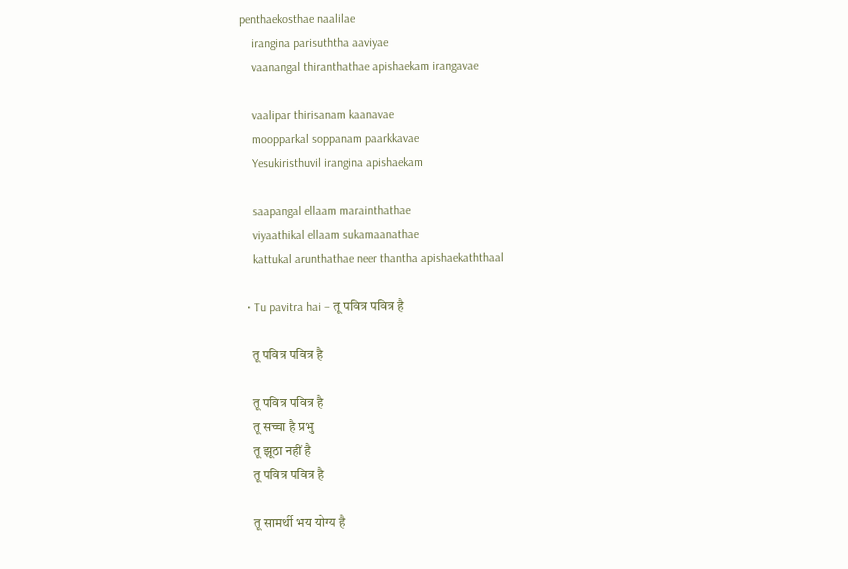penthaekosthae naalilae
    irangina parisuththa aaviyae
    vaanangal thiranthathae apishaekam irangavae

    vaalipar thirisanam kaanavae
    moopparkal soppanam paarkkavae
    Yesukiristhuvil irangina apishaekam

    saapangal ellaam marainthathae
    viyaathikal ellaam sukamaanathae
    kattukal arunthathae neer thantha apishaekaththaal

  • Tu pavitra hai – तू पवित्र पवित्र है

    तू पवित्र पवित्र है

    तू पवित्र पवित्र है
    तू सच्चा है प्रभु
    तू झूठा नहीं है
    तू पवित्र पवित्र है

    तू सामर्थी भय योग्य है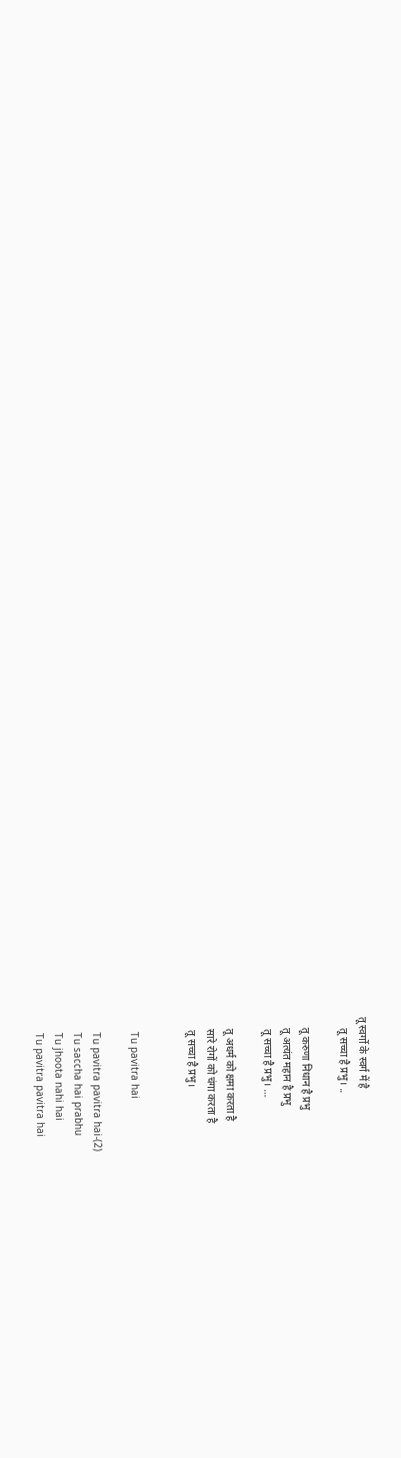तू स्वर्गो के स्वर्ग में है
    तू सच्चा है प्रभु। ..

    तू करुणा निधान है प्रभु
    तू अत्यंत महान है प्रभु
    तू सच्चा है प्रभु। …

    तू अधर्म को क्षमा करता है
    सारे रोगों को चंगा करता है
    तू सच्चा है प्रभु।


    Tu pavitra hai

    Tu pavitra pavitra hai-(2)
    Tu saccha hai prabhu
    Tu jhoota nahi hai
    Tu pavitra pavitra hai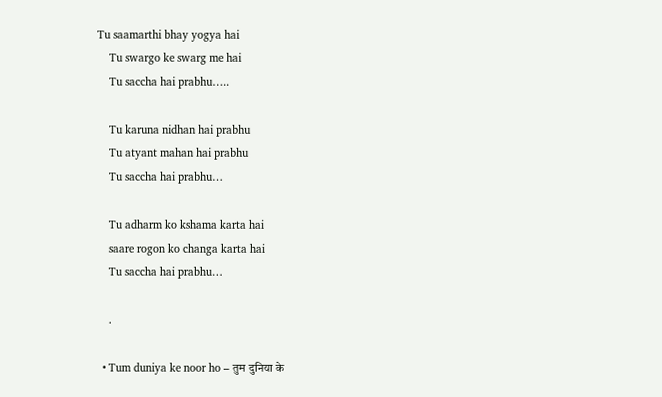Tu saamarthi bhay yogya hai
    Tu swargo ke swarg me hai
    Tu saccha hai prabhu…..

    Tu karuna nidhan hai prabhu
    Tu atyant mahan hai prabhu
    Tu saccha hai prabhu…

    Tu adharm ko kshama karta hai
    saare rogon ko changa karta hai
    Tu saccha hai prabhu…

    .

  • Tum duniya ke noor ho – तुम दुनिया के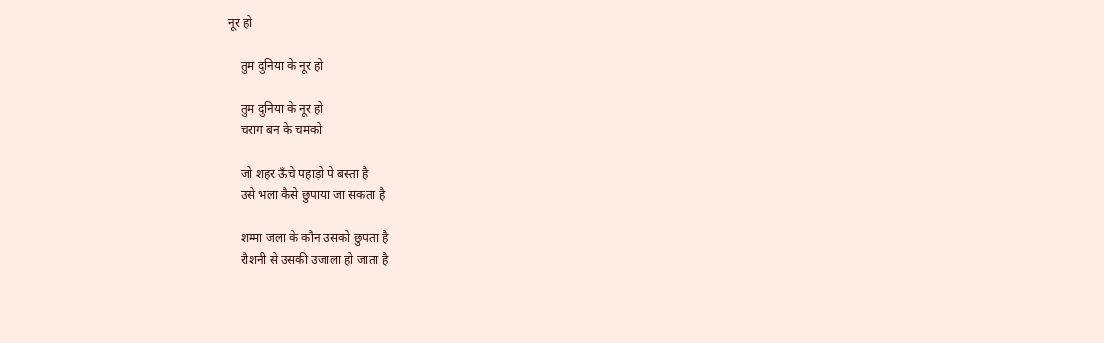नूर हो

    तुम दुनिया के नूर हो

    तुम दुनिया के नूर हो
    चराग बन के चमको

    जो शहर ऊँचे पहाड़ो पे बस्ता है
    उसे भला कैसे छुपाया जा सकता है

    शम्मा जला के कौन उसको छुपता है
    रौशनी से उसकी उजाला हो जाता है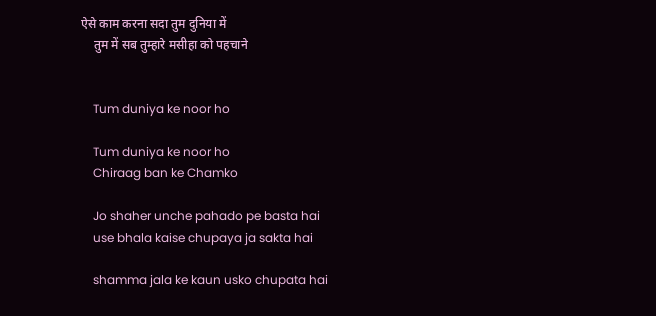ऐसे काम करना सदा तुम दुनिया में
    तुम में सब तुम्हारे मसीहा को पहचाने


    Tum duniya ke noor ho

    Tum duniya ke noor ho
    Chiraag ban ke Chamko

    Jo shaher unche pahado pe basta hai
    use bhala kaise chupaya ja sakta hai

    shamma jala ke kaun usko chupata hai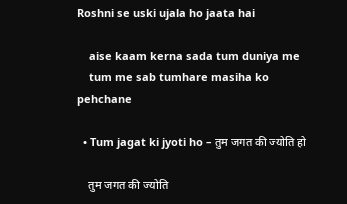Roshni se uski ujala ho jaata hai

    aise kaam kerna sada tum duniya me
    tum me sab tumhare masiha ko pehchane

  • Tum jagat ki jyoti ho – तुम जगत की ज्योति हो

    तुम जगत की ज्योति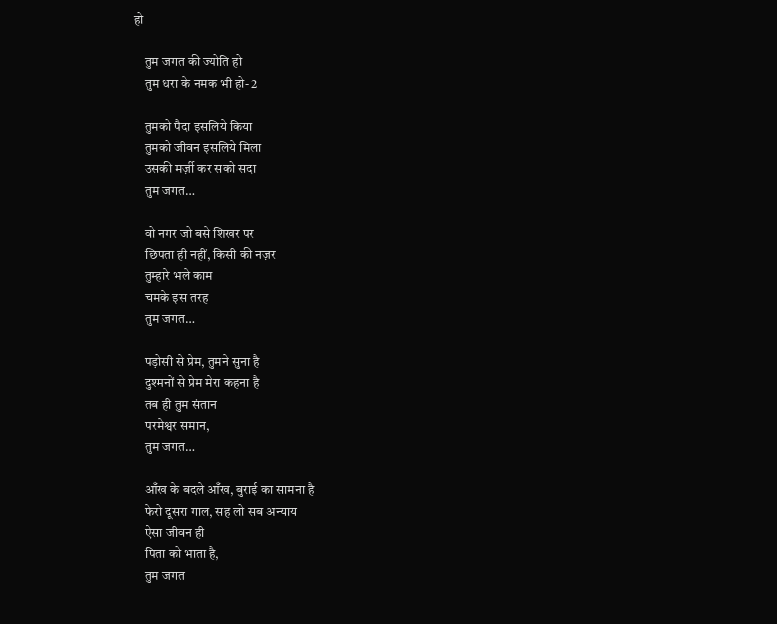हो

    तुम जगत की ज्योति हो
    तुम धरा के नमक भी हो- 2

    तुमको पैदा इसलिये किया
    तुमको जीवन इसलिये मिला
    उसकी मर्ज़ी कर सको सदा
    तुम जगत…

    वो नगर जो बसे शिखर पर
    छिपता ही नहीं, किसी की नज़र
    तुम्हारे भले काम
    चमके इस तरह
    तुम जगत…

    पड़ोसी से प्रेम, तुमने सुना है
    दुश्मनों से प्रेम मेरा कहना है
    तब ही तुम संतान
    परमेश्वर समान,
    तुम जगत…

    आँख के बदले आँख, बुराई का सामना है
    फेरो दूसरा गाल, सह लो सब अन्याय
    ऐसा जीवन ही
    पिता को भाता है,
    तुम जगत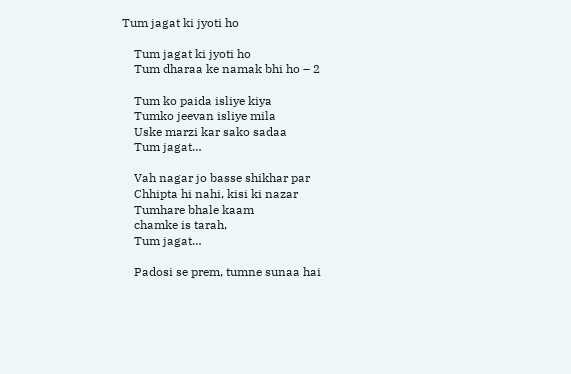Tum jagat ki jyoti ho

    Tum jagat ki jyoti ho
    Tum dharaa ke namak bhi ho – 2

    Tum ko paida isliye kiya
    Tumko jeevan isliye mila
    Uske marzi kar sako sadaa
    Tum jagat…

    Vah nagar jo basse shikhar par
    Chhipta hi nahi, kisi ki nazar
    Tumhare bhale kaam
    chamke is tarah,
    Tum jagat…

    Padosi se prem, tumne sunaa hai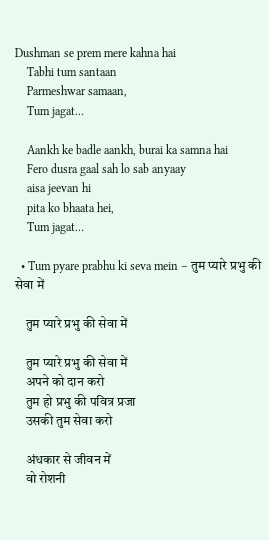Dushman se prem mere kahna hai
    Tabhi tum santaan
    Parmeshwar samaan,
    Tum jagat…

    Aankh ke badle aankh, burai ka samna hai
    Fero dusra gaal sah lo sab anyaay
    aisa jeevan hi
    pita ko bhaata hei,
    Tum jagat…

  • Tum pyare prabhu ki seva mein – तुम प्यारे प्रभु की सेवा में

    तुम प्यारे प्रभु की सेवा में

    तुम प्यारे प्रभु की सेवा में
    अपने को दान करो
    तुम हो प्रभु की पवित्र प्रजा
    उसकी तुम सेवा करो

    अंधकार से जीवन में
    वो रोशनी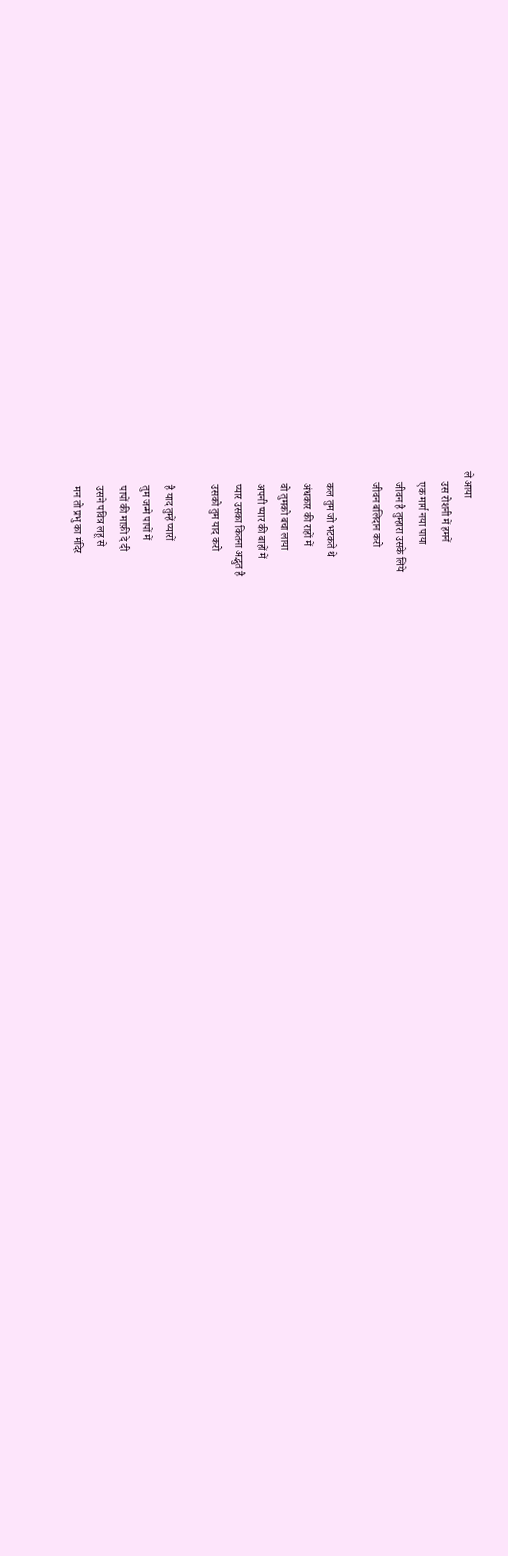ले आया
    उस रोशनी में हमनें
    एक मार्ग नया पाया
    जीवन है तुम्हारा उसके लिये
    जीवन बलिदान करो

    कल तुम जो भटकते थे
    अंधकार की राहों में
    वो तुमको बचा लाया
    अपनी प्यार की बाहों में
    प्यार उसका कितना अद्भुत है
    उसको तुम याद करो

    है याद तुम्हें प्यारों
    तुम जन्मे पापों में
    पापों की माफ़ी दे दी
    उसने पवित्र लहू से
    मन तो प्रभु का मंदिर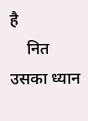है
    नित उसका ध्यान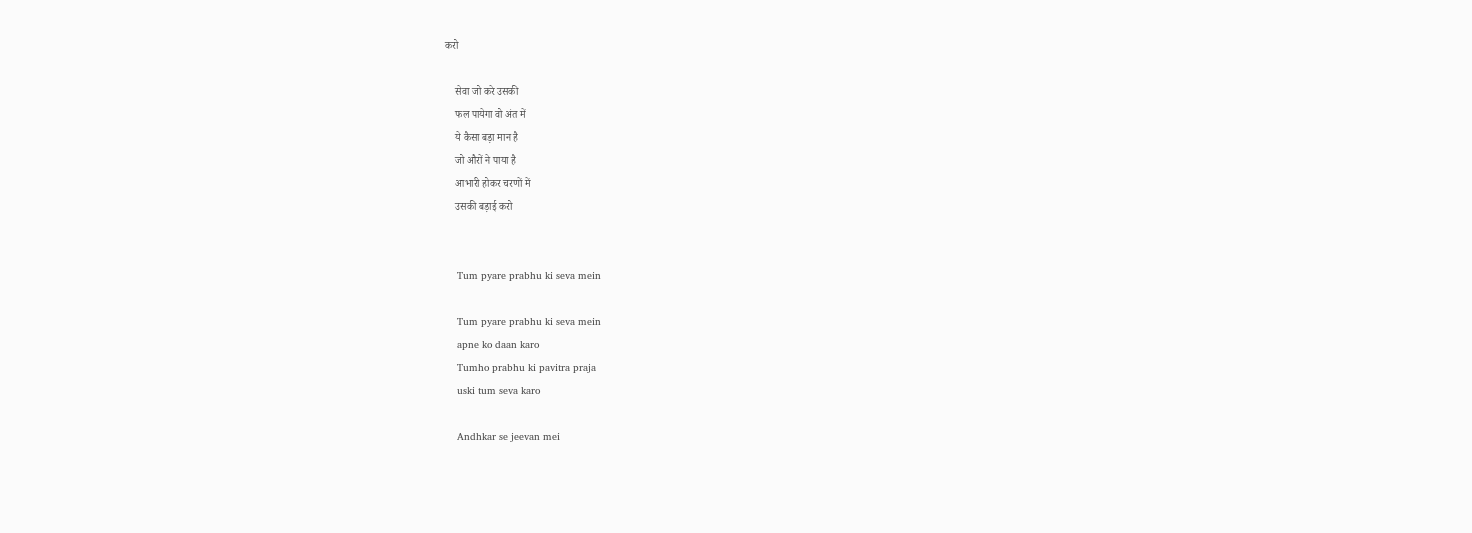करो

    सेवा जो करे उसकी
    फल पायेगा वो अंत में
    ये कैसा बड़ा मान है
    जो औरों ने पाया है
    आभारी होकर चरणों में
    उसकी बड़ाई करो


    Tum pyare prabhu ki seva mein

    Tum pyare prabhu ki seva mein
    apne ko daan karo
    Tumho prabhu ki pavitra praja
    uski tum seva karo

    Andhkar se jeevan mei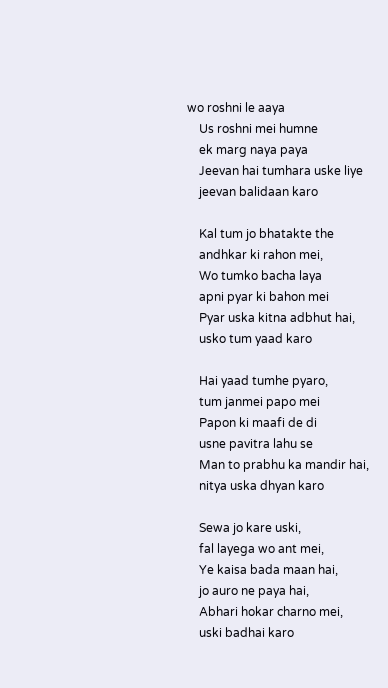wo roshni le aaya
    Us roshni mei humne
    ek marg naya paya
    Jeevan hai tumhara uske liye
    jeevan balidaan karo

    Kal tum jo bhatakte the
    andhkar ki rahon mei,
    Wo tumko bacha laya
    apni pyar ki bahon mei
    Pyar uska kitna adbhut hai,
    usko tum yaad karo

    Hai yaad tumhe pyaro,
    tum janmei papo mei
    Papon ki maafi de di
    usne pavitra lahu se
    Man to prabhu ka mandir hai,
    nitya uska dhyan karo

    Sewa jo kare uski,
    fal layega wo ant mei,
    Ye kaisa bada maan hai,
    jo auro ne paya hai,
    Abhari hokar charno mei,
    uski badhai karo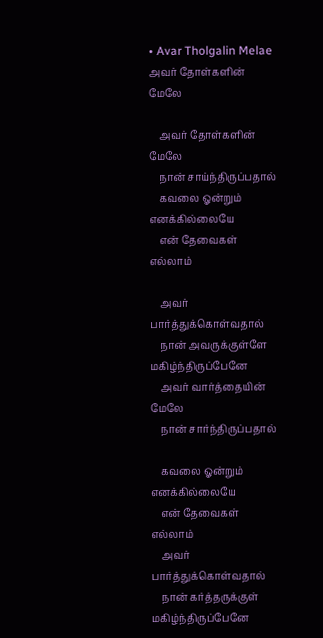• Avar Tholgalin Melae அவர் தோள்களின் மேலே

    அவர் தோள்களின் மேலே
    நான் சாய்ந்திருப்பதால்
    கவலை ஓன்றும் எனக்கில்லையே
    என் தேவைகள் எல்லாம்

    அவர் பார்த்துக்கொள்வதால்
    நான் அவருக்குள்ளே மகிழ்ந்திருப்பேனே
    அவர் வார்த்தையின் மேலே
    நான் சார்ந்திருப்பதால்

    கவலை ஓன்றும் எனக்கில்லையே
    என் தேவைகள் எல்லாம்
    அவர் பார்த்துக்கொள்வதால்
    நான் கர்த்தருக்குள் மகிழ்ந்திருப்பேனே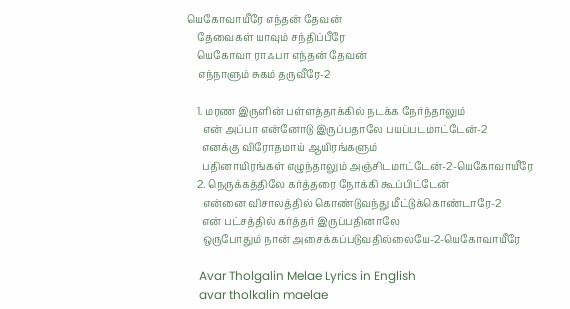யெகோவாயீரே எந்தன் தேவன்
    தேவைகள் யாவும் சந்திப்பீரே
    யெகோவா ராஃபா எந்தன் தேவன்
    எந்நாளும் சுகம் தருவீரே-2

    1. மரண இருளின் பள்ளத்தாக்கில் நடக்க நேர்ந்தாலும்
      என் அப்பா என்னோடு இருப்பதாலே பயப்படமாட்டேன்-2
      எனக்கு விரோதமாய் ஆயிரங்களும்
      பதினாயிரங்கள் எழுந்தாலும் அஞ்சிடமாட்டேன்-2-யெகோவாயீரே
    2. நெருக்கத்திலே கர்த்தரை நோக்கி கூப்பிட்டேன்
      என்னை விசாலத்தில் கொண்டுவந்து மீட்டுக்கொண்டாரே-2
      என் பட்சத்தில் கர்த்தர் இருப்பதினாலே
      ஒருபோதும் நான் அசைக்கப்படுவதில்லையே-2-யெகோவாயீரே

    Avar Tholgalin Melae Lyrics in English
    avar tholkalin maelae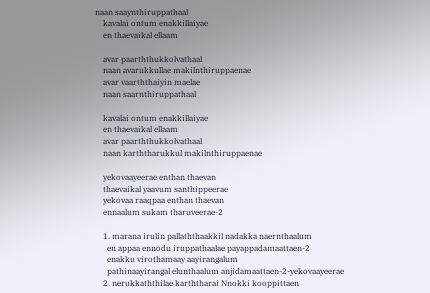naan saaynthiruppathaal
    kavalai ontum enakkillaiyae
    en thaevaikal ellaam

    avar paarththukkolvathaal
    naan avarukkullae makilnthiruppaenae
    avar vaarththaiyin maelae
    naan saarnthiruppathaal

    kavalai ontum enakkillaiyae
    en thaevaikal ellaam
    avar paarththukkolvathaal
    naan karththarukkul makilnthiruppaenae

    yekovaayeerae enthan thaevan
    thaevaikal yaavum santhippeerae
    yekovaa raaqpaa enthan thaevan
    ennaalum sukam tharuveerae-2

    1. marana irulin pallaththaakkil nadakka naernthaalum
      en appaa ennodu iruppathaalae payappadamaattaen-2
      enakku virothamaay aayirangalum
      pathinaayirangal elunthaalum anjidamaattaen-2-yekovaayeerae
    2. nerukkaththilae karththarai Nnokki kooppittaen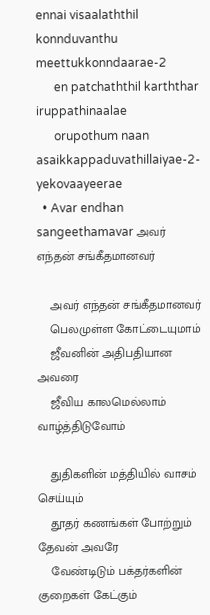ennai visaalaththil konnduvanthu meettukkonndaarae-2
      en patchaththil karththar iruppathinaalae
      orupothum naan asaikkappaduvathillaiyae-2-yekovaayeerae
  • Avar endhan sangeethamavar அவர் எந்தன் சங்கீதமானவர்

    அவர் எந்தன் சங்கீதமானவர்
    பெலமுள்ள கோட்டையுமாம்
    ஜீவனின் அதிபதியான அவரை
    ஜீவிய காலமெல்லாம் வாழ்த்திடுவோம்

    துதிகளின் மத்தியில் வாசம் செய்யும்
    தூதர் கணங்கள் போற்றும் தேவன் அவரே
    வேண்டிடும் பக்தர்களின் குறைகள் கேட்கும்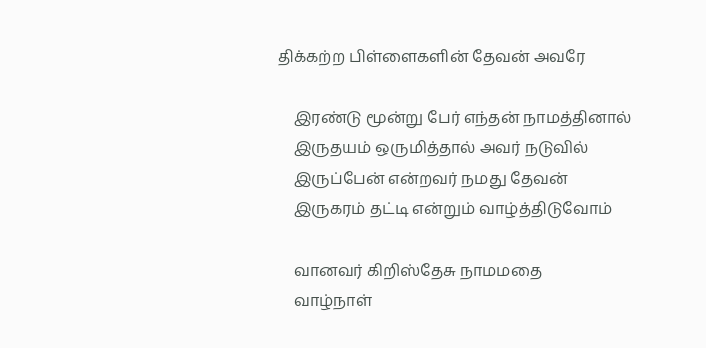திக்கற்ற பிள்ளைகளின் தேவன் அவரே

    இரண்டு மூன்று பேர் எந்தன் நாமத்தினால்
    இருதயம் ஒருமித்தால் அவர் நடுவில்
    இருப்பேன் என்றவர் நமது தேவன்
    இருகரம் தட்டி என்றும் வாழ்த்திடுவோம்

    வானவர் கிறிஸ்தேசு நாமமதை
    வாழ்நாள்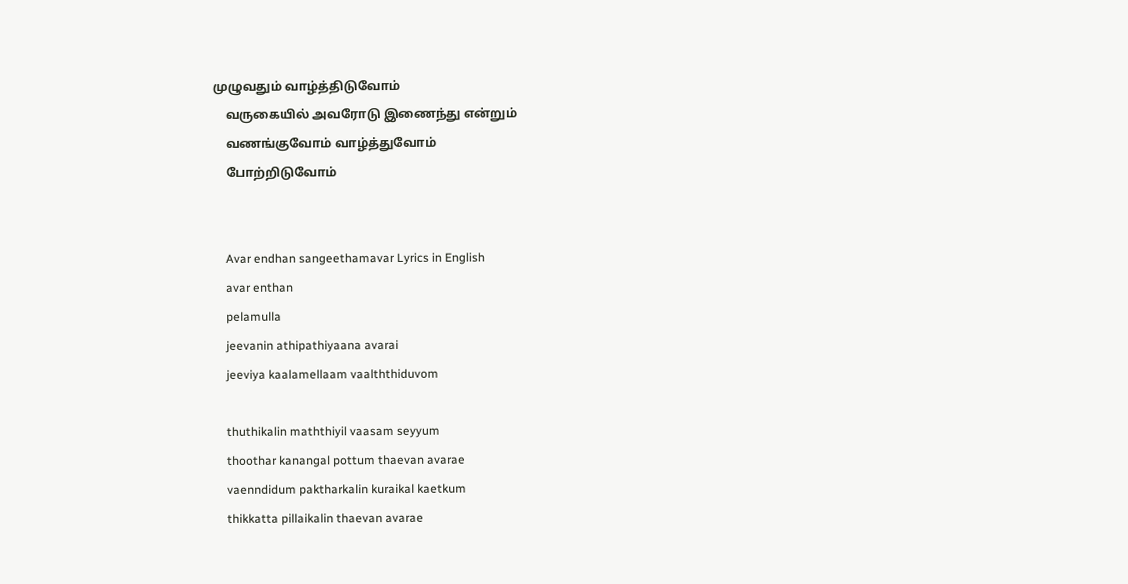முழுவதும் வாழ்த்திடுவோம்
    வருகையில் அவரோடு இணைந்து என்றும்
    வணங்குவோம் வாழ்த்துவோம்
    போற்றிடுவோம்


    Avar endhan sangeethamavar Lyrics in English
    avar enthan
    pelamulla
    jeevanin athipathiyaana avarai
    jeeviya kaalamellaam vaalththiduvom

    thuthikalin maththiyil vaasam seyyum
    thoothar kanangal pottum thaevan avarae
    vaenndidum paktharkalin kuraikal kaetkum
    thikkatta pillaikalin thaevan avarae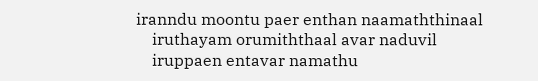iranndu moontu paer enthan naamaththinaal
    iruthayam orumiththaal avar naduvil
    iruppaen entavar namathu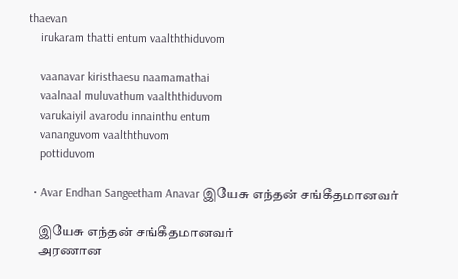thaevan
    irukaram thatti entum vaalththiduvom

    vaanavar kiristhaesu naamamathai
    vaalnaal muluvathum vaalththiduvom
    varukaiyil avarodu innainthu entum
    vananguvom vaalththuvom
    pottiduvom

  • Avar Endhan Sangeetham Anavar இயேசு எந்தன் சங்கீதமானவர்

    இயேசு எந்தன் சங்கீதமானவர்
    அரணான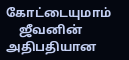கோட்டையுமாம்
    ஜீவனின் அதிபதியான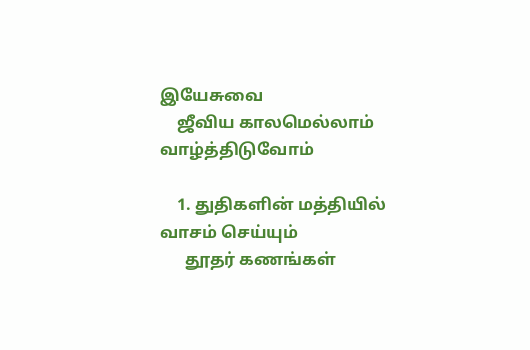இயேசுவை
    ஜீவிய காலமெல்லாம் வாழ்த்திடுவோம்

    1. துதிகளின் மத்தியில் வாசம் செய்யும்
      தூதர் கணங்கள்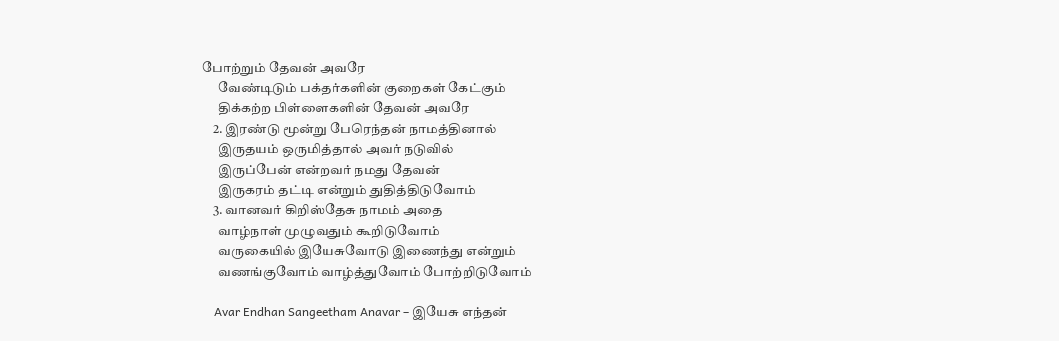போற்றும் தேவன் அவரே
      வேண்டிடும் பக்தர்களின் குறைகள் கேட்கும்
      திக்கற்ற பிள்ளைகளின் தேவன் அவரே
    2. இரண்டு மூன்று பேரெந்தன் நாமத்தினால்
      இருதயம் ஒருமித்தால் அவர் நடுவில்
      இருப்பேன் என்றவர் நமது தேவன்
      இருகரம் தட்டி என்றும் துதித்திடுவோம்
    3. வானவர் கிறிஸ்தேசு நாமம் அதை
      வாழ்நாள் முழுவதும் கூறிடுவோம்
      வருகையில் இயேசுவோடு இணைந்து என்றும்
      வணங்குவோம் வாழ்த்துவோம் போற்றிடுவோம்

    Avar Endhan Sangeetham Anavar – இயேசு எந்தன்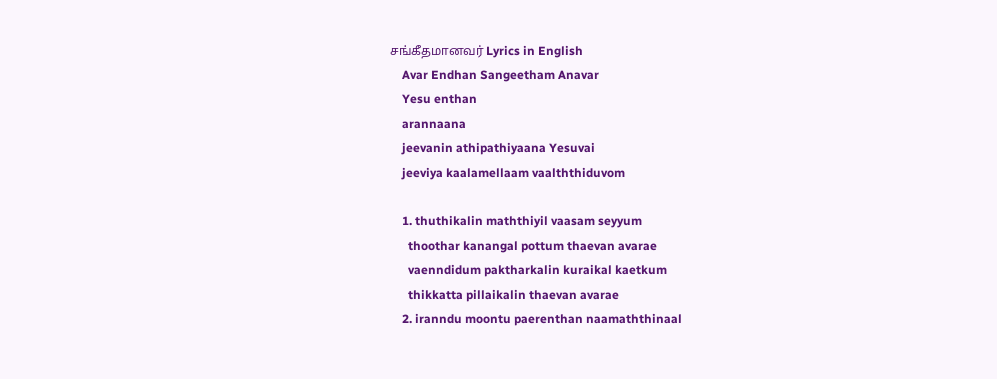சங்கீதமானவர் Lyrics in English
    Avar Endhan Sangeetham Anavar
    Yesu enthan
    arannaana
    jeevanin athipathiyaana Yesuvai
    jeeviya kaalamellaam vaalththiduvom

    1. thuthikalin maththiyil vaasam seyyum
      thoothar kanangal pottum thaevan avarae
      vaenndidum paktharkalin kuraikal kaetkum
      thikkatta pillaikalin thaevan avarae
    2. iranndu moontu paerenthan naamaththinaal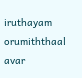iruthayam orumiththaal avar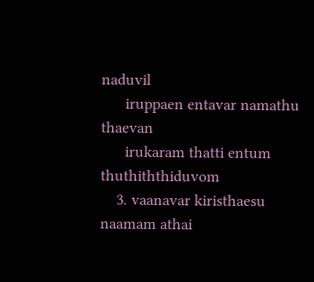naduvil
      iruppaen entavar namathu thaevan
      irukaram thatti entum thuthiththiduvom
    3. vaanavar kiristhaesu naamam athai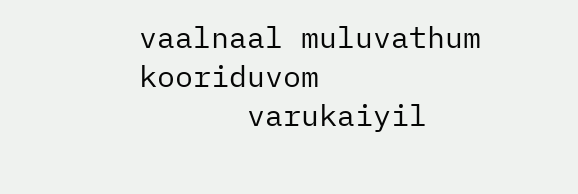vaalnaal muluvathum kooriduvom
      varukaiyil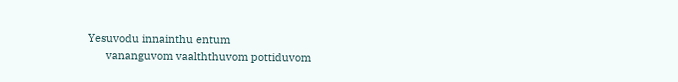Yesuvodu innainthu entum
      vananguvom vaalththuvom pottiduvom